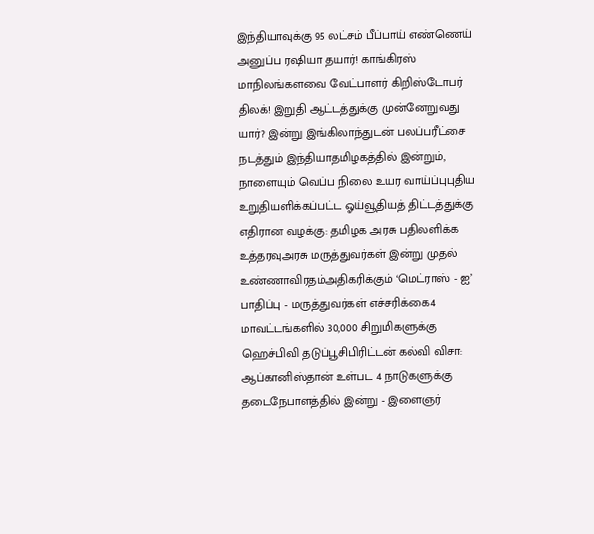இந்தியாவுக்கு 95 லட்சம் பீப்பாய் எண்ணெய் அனுப்ப ரஷியா தயார்! காங்கிரஸ் மாநிலங்களவை வேட்பாளர் கிறிஸ்டோபர் திலக்! இறுதி ஆட்டத்துக்கு முன்னேறுவது யார்? இன்று இங்கிலாந்துடன் பலப்பரீட்சை நடத்தும் இந்தியாதமிழகத்தில் இன்றும், நாளையும் வெப்ப நிலை உயர வாய்ப்புபுதிய உறுதியளிக்கப்பட்ட ஓய்வூதியத் திட்டத்துக்கு எதிரான வழக்கு: தமிழக அரசு பதிலளிக்க உத்தரவுஅரசு மருத்துவர்கள் இன்று முதல் உண்ணாவிரதம்அதிகரிக்கும் ‘மெட்ராஸ் - ஐ’ பாதிப்பு - மருத்துவர்கள் எச்சரிக்கை4 மாவட்டங்களில் 30,000 சிறுமிகளுக்கு ஹெச்பிவி தடுப்பூசிபிரிட்டன் கல்வி விசா: ஆப்கானிஸ்தான் உள்பட 4 நாடுகளுக்கு தடைநேபாளத்தில் இன்று - இளைஞர்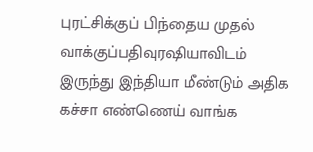புரட்சிக்குப் பிந்தைய முதல் வாக்குப்பதிவுரஷியாவிடம் இருந்து இந்தியா மீண்டும் அதிக கச்சா எண்ணெய் வாங்க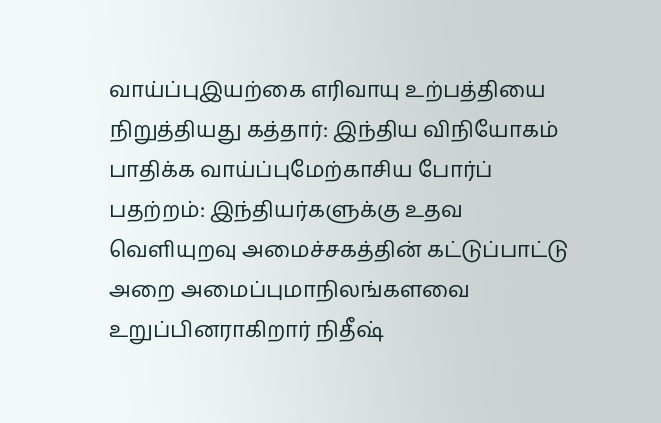வாய்ப்புஇயற்கை எரிவாயு உற்பத்தியை நிறுத்தியது கத்தார்: இந்திய விநியோகம் பாதிக்க வாய்ப்புமேற்காசிய போர்ப் பதற்றம்: இந்தியர்களுக்கு உதவ வெளியுறவு அமைச்சகத்தின் கட்டுப்பாட்டு அறை அமைப்புமாநிலங்களவை உறுப்பினராகிறார் நிதீஷ்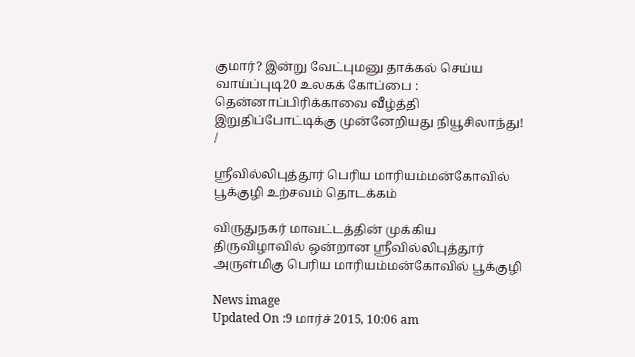குமார்? இன்று வேட்புமனு தாக்கல் செய்ய வாய்ப்புடி20 உலகக் கோப்பை : தென்னாப்பிரிக்காவை வீழ்த்தி இறுதிப்போட்டிக்கு முன்னேறியது நியூசிலாந்து!
/

ஸ்ரீவில்லிபுத்தூர் பெரிய மாரியம்மன்கோவில் பூக்குழி உற்சவம் தொடக்கம்

விருதுநகர் மாவட்டத்தின் முக்கிய திருவிழாவில் ஒன்றான ஸ்ரீவில்லிபுத்தூர் அருள்மிகு பெரிய மாரியம்மன்கோவில் பூக்குழி

News image
Updated On :9 மார்ச் 2015, 10:06 am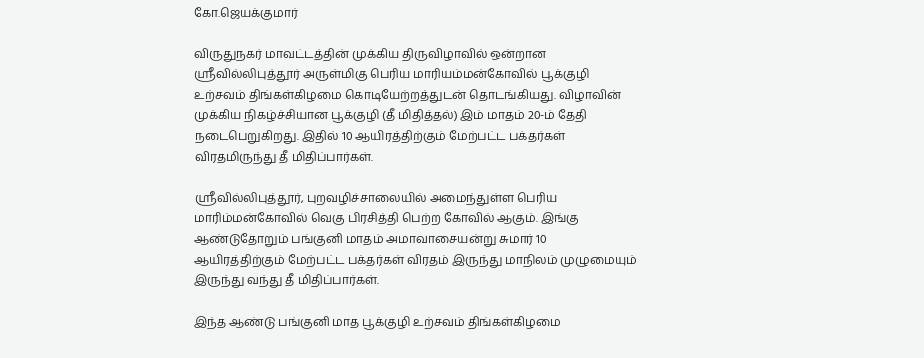கோ.ஜெயக்குமார்

விருதுநகர் மாவட்டத்தின் முக்கிய திருவிழாவில் ஒன்றான ஸ்ரீவில்லிபுத்தூர் அருள்மிகு பெரிய மாரியம்மன்கோவில் பூக்குழி உற்சவம் திங்கள்கிழமை கொடியேற்றத்துடன் தொடங்கியது. விழாவின் முக்கிய நிகழ்ச்சியான பூக்குழி (தீ மிதித்தல்) இம் மாதம் 20-ம் தேதி நடைபெறுகிறது. இதில் 10 ஆயிரத்திற்கும் மேற்பட்ட பக்தர்கள் விரதமிருந்து தீ மிதிப்பார்கள்.

ஸ்ரீவில்லிபுத்தூர், புறவழிச்சாலையில் அமைந்துள்ள பெரிய மாரிம்மன்கோவில் வெகு பிரசித்தி பெற்ற கோவில் ஆகும். இங்கு ஆண்டுதோறும் பங்குனி மாதம் அமாவாசையன்று சுமார் 10 ஆயிரத்திற்கும் மேற்பட்ட பக்தர்கள் விரதம் இருந்து மாநிலம் முழுமையும் இருந்து வந்து தீ மிதிப்பார்கள்.

இந்த ஆண்டு பங்குனி மாத பூக்குழி உற்சவம் திங்கள்கிழமை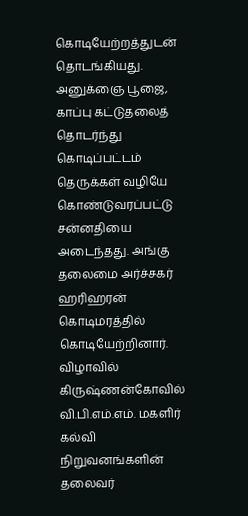கொடியேற்றத்துடன் தொடங்கியது. அனுக்ஞை பூஜை, காப்பு கட்டுதலைத் தொடர்ந்து கொடிப்பட்டம் தெருக்கள் வழியே கொண்டுவரப்பட்டு சன்னதியை அடைந்தது. அங்கு தலைமை அர்ச்சகர் ஹரிஹரன் கொடிமரத்தில் கொடியேற்றினார். விழாவில் கிருஷ்ணன்கோவில் வி.பி.எம்.எம். மகளிர் கல்வி நிறுவனங்களின் தலைவர்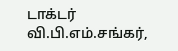டாக்டர் வி.பி.எம்.சங்கர்,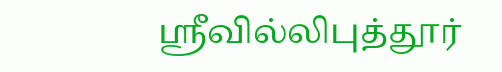ஸ்ரீவில்லிபுத்தூர்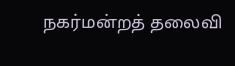நகர்மன்றத் தலைவி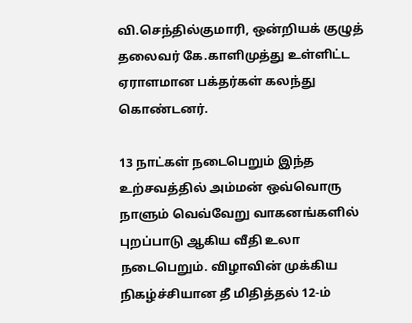வி.செந்தில்குமாரி, ஒன்றியக் குழுத் தலைவர் கே.காளிமுத்து உள்ளிட்ட ஏராளமான பக்தர்கள் கலந்து கொண்டனர்.

13 நாட்கள் நடைபெறும் இந்த உற்சவத்தில் அம்மன் ஒவ்வொரு நாளும் வெவ்வேறு வாகனங்களில் புறப்பாடு ஆகிய வீதி உலா நடைபெறும். விழாவின் முக்கிய நிகழ்ச்சியான தீ மிதித்தல் 12-ம்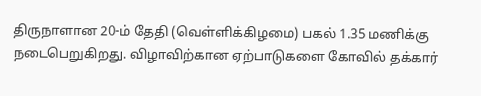திருநாளான 20-ம் தேதி (வெள்ளிக்கிழமை) பகல் 1.35 மணிக்கு நடைபெறுகிறது. விழாவிற்கான ஏற்பாடுகளை கோவில் தக்கார்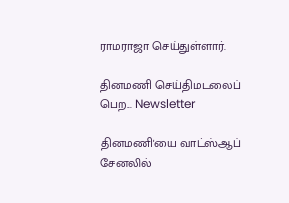ராமராஜா செய்துள்ளார்.

தினமணி செய்திமடலைப் பெற... Newsletter

தினமணி'யை வாட்ஸ்ஆப் சேனலில்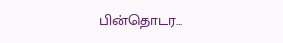பின்தொடர...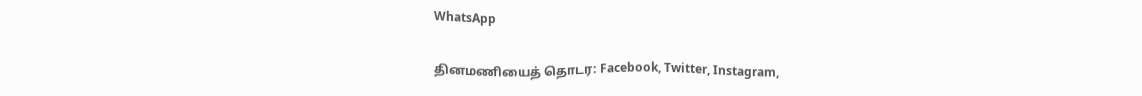WhatsApp

தினமணியைத் தொடர: Facebook, Twitter, Instagram,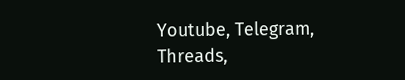Youtube, Telegram, Threads,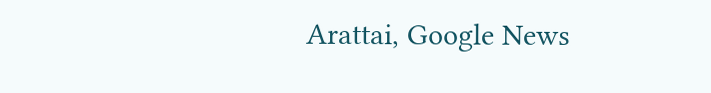Arattai, Google News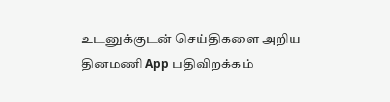உடனுக்குடன் செய்திகளை அறிய தினமணி App பதிவிறக்கம்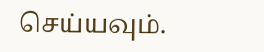செய்யவும்.